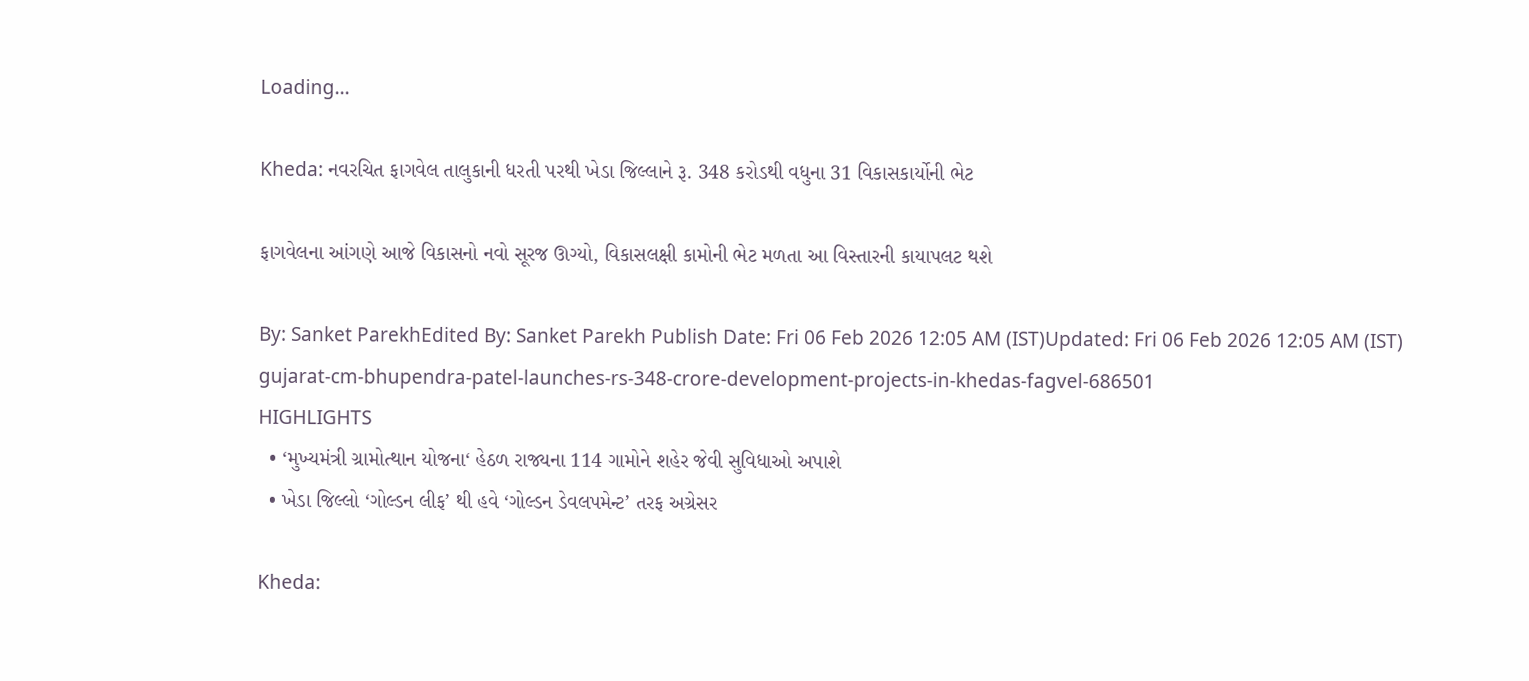Loading...

Kheda: નવરચિત ફાગવેલ તાલુકાની ધરતી પરથી ખેડા જિલ્લાને રૂ. 348 કરોડથી વધુના 31 વિકાસકાર્યોની ભેટ

ફાગવેલના આંગણે આજે વિકાસનો નવો સૂરજ ઊગ્યો, વિકાસલક્ષી કામોની ભેટ મળતા આ વિસ્તારની કાયાપલટ થશે

By: Sanket ParekhEdited By: Sanket Parekh Publish Date: Fri 06 Feb 2026 12:05 AM (IST)Updated: Fri 06 Feb 2026 12:05 AM (IST)
gujarat-cm-bhupendra-patel-launches-rs-348-crore-development-projects-in-khedas-fagvel-686501
HIGHLIGHTS
  • ‘મુખ્યમંત્રી ગ્રામોત્થાન યોજના‘ હેઠળ રાજ્યના 114 ગામોને શહેર જેવી સુવિધાઓ અપાશે
  • ખેડા જિલ્લો ‘ગોલ્ડન લીફ’ થી હવે ‘ગોલ્ડન ડેવલપમેન્ટ’ તરફ અગ્રેસર

Kheda: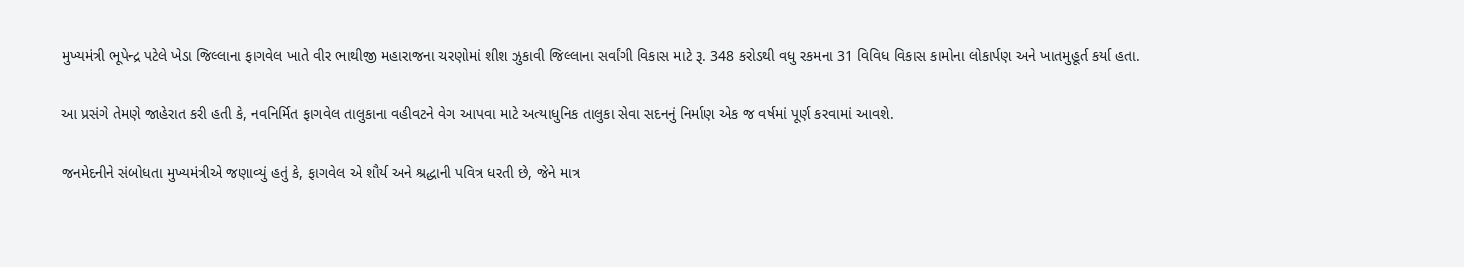મુખ્યમંત્રી ભૂપેન્દ્ર પટેલે ખેડા જિલ્લાના ફાગવેલ ખાતે વીર ભાથીજી મહારાજના ચરણોમાં શીશ ઝુકાવી જિલ્લાના સર્વાંગી વિકાસ માટે રૂ. 348 કરોડથી વધુ રકમના 31 વિવિધ વિકાસ કામોના લોકાર્પણ અને ખાતમુહૂર્ત કર્યા હતા.

આ પ્રસંગે તેમણે જાહેરાત કરી હતી કે, નવનિર્મિત ફાગવેલ તાલુકાના વહીવટને વેગ આપવા માટે અત્યાધુનિક તાલુકા સેવા સદનનું નિર્માણ એક જ વર્ષમાં પૂર્ણ કરવામાં આવશે.

જનમેદનીને સંબોધતા મુખ્યમંત્રીએ જણાવ્યું હતું કે, ફાગવેલ એ શૌર્ય અને શ્રદ્ધાની પવિત્ર ધરતી છે, જેને માત્ર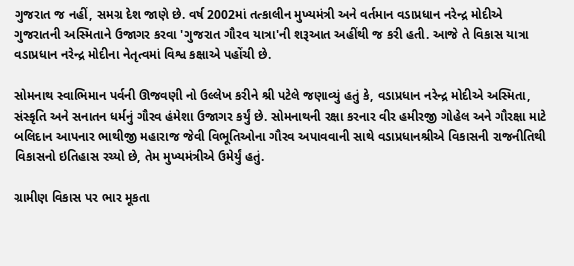ગુજરાત જ નહીં, સમગ્ર દેશ જાણે છે. વર્ષ 2002માં તત્કાલીન મુખ્યમંત્રી અને વર્તમાન વડાપ્રધાન નરેન્દ્ર મોદીએ ગુજરાતની અસ્મિતાને ઉજાગર કરવા 'ગુજરાત ગૌરવ યાત્રા'ની શરૂઆત અહીંથી જ કરી હતી. આજે તે વિકાસ યાત્રા વડાપ્રધાન નરેન્દ્ર મોદીના નેતૃત્વમાં વિશ્વ કક્ષાએ પહોંચી છે.

સોમનાથ સ્વાભિમાન પર્વની ઊજવણી નો ઉલ્લેખ કરીને શ્રી પટેલે જણાવ્યું હતું કે, વડાપ્રધાન નરેન્દ્ર મોદીએ અસ્મિતા, સંસ્કૃતિ અને સનાતન ધર્મનું ગૌરવ હંમેશા ઉજાગર કર્યું છે. સોમનાથની રક્ષા કરનાર વીર હમીરજી ગોહેલ અને ગૌરક્ષા માટે બલિદાન આપનાર ભાથીજી મહારાજ જેવી વિભૂતિઓના ગૌરવ અપાવવાની સાથે વડાપ્રધાનશ્રીએ વિકાસની રાજનીતિથી વિકાસનો ઇતિહાસ રચ્યો છે, તેમ મુખ્યમંત્રીએ ઉમેર્યું હતું.

ગ્રામીણ વિકાસ પર ભાર મૂકતા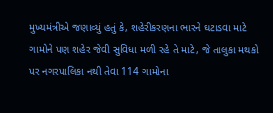મુખ્યમંત્રીએ જણાવ્યું હતું કે, શહેરીકરણના ભારને ઘટાડવા માટે ગામોને પણ શહેર જેવી સુવિધા મળી રહે તે માટે, જે તાલુકા મથકો પર નગરપાલિકા નથી તેવા 114 ગામોના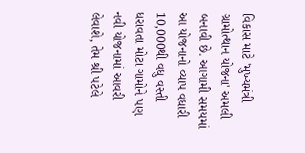વિકાસ માટે 'મુખ્યમંત્રી ગ્રામોત્થાન યોજના' અમલી બનાવી છે. આગામી સમયમાં આ યોજનાનો વ્યાપ વધારી 10,000થી વધુ વસ્તી ધરાવતા મોટા ગામોને પણ નવી યોજનામાં આવરી લેવાશે, તેમ શ્રી પટેલે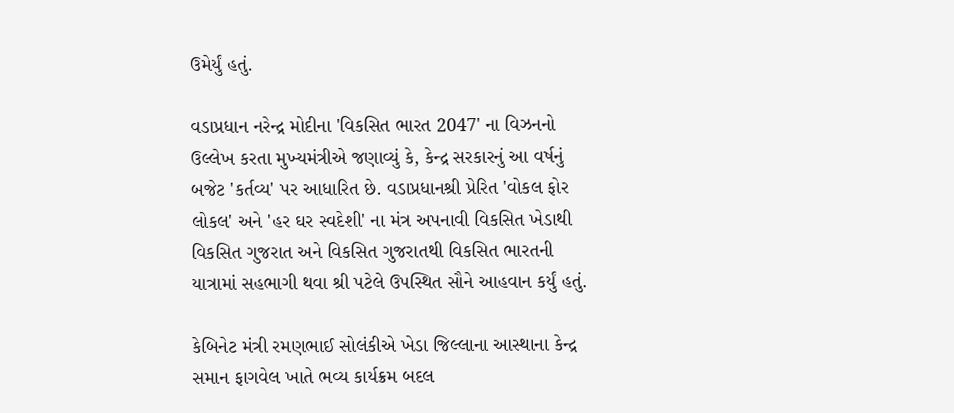ઉમેર્યું હતું.

વડાપ્રધાન નરેન્દ્ર મોદીના 'વિકસિત ભારત 2047' ના વિઝનનો ઉલ્લેખ કરતા મુખ્યમંત્રીએ જણાવ્યું કે, કેન્દ્ર સરકારનું આ વર્ષનું બજેટ 'કર્તવ્ય' પર આધારિત છે. વડાપ્રધાનશ્રી પ્રેરિત 'વોકલ ફોર લોકલ' અને 'હર ઘર સ્વદેશી' ના મંત્ર અપનાવી વિકસિત ખેડાથી વિકસિત ગુજરાત અને વિકસિત ગુજરાતથી વિકસિત ભારતની યાત્રામાં સહભાગી થવા શ્રી પટેલે ઉપસ્થિત સૌને આહવાન કર્યું હતું.

કેબિનેટ મંત્રી રમણભાઈ સોલંકીએ ખેડા જિલ્લાના આસ્થાના કેન્દ્ર સમાન ફાગવેલ ખાતે ભવ્ય કાર્યક્રમ બદલ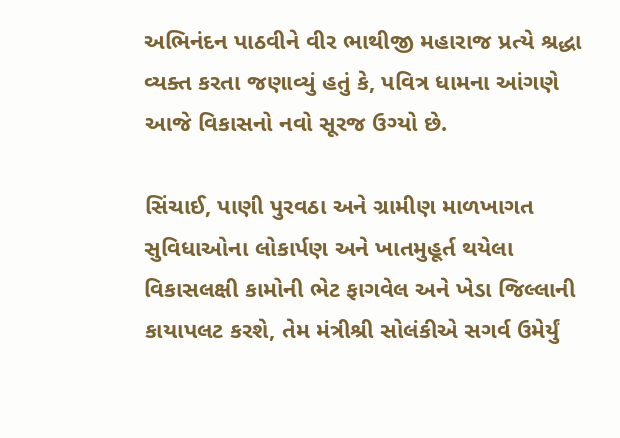અભિનંદન પાઠવીને વીર ભાથીજી મહારાજ પ્રત્યે શ્રદ્ધા વ્યક્ત કરતા જણાવ્યું હતું કે, પવિત્ર ધામના આંગણે આજે વિકાસનો નવો સૂરજ ઉગ્યો છે.

સિંચાઈ, પાણી પુરવઠા અને ગ્રામીણ માળખાગત સુવિધાઓના લોકાર્પણ અને ખાતમુહૂર્ત થયેલા વિકાસલક્ષી કામોની ભેટ ફાગવેલ અને ખેડા જિલ્લાની કાયાપલટ કરશે, તેમ મંત્રીશ્રી સોલંકીએ સગર્વ ઉમેર્યું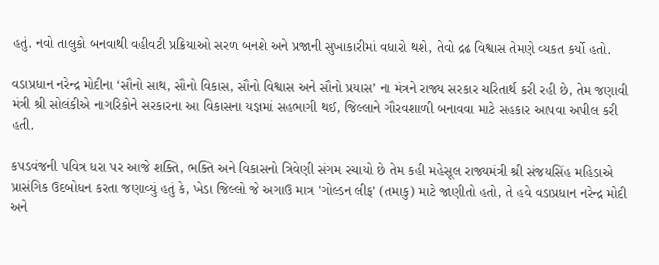હતું. નવો તાલુકો બનવાથી વહીવટી પ્રક્રિયાઓ સરળ બનશે અને પ્રજાની સુખાકારીમાં વધારો થશે, તેવો દ્રઢ વિશ્વાસ તેમણે વ્યકત કર્યો હતો.

વડાપ્રધાન નરેન્દ્ર મોદીના ‘સૌનો સાથ, સૌનો વિકાસ, સૌનો વિશ્વાસ અને સૌનો પ્રયાસ’ ના મંત્રને રાજ્ય સરકાર ચરિતાર્થ કરી રહી છે, તેમ જણાવી મંત્રી શ્રી સોલંકીએ નાગરિકોને સરકારના આ વિકાસના યજ્ઞમાં સહભાગી થઈ, જિલ્લાને ગૌરવશાળી બનાવવા માટે સહકાર આપવા અપીલ કરી હતી.

કપડવંજની પવિત્ર ધરા પર આજે શક્તિ, ભક્તિ અને વિકાસનો ત્રિવેણી સંગમ રચાયો છે તેમ કહી મહેસૂલ રાજ્યમંત્રી શ્રી સંજયસિંહ મહિડાએ પ્રાસંગિક ઉદબોધન કરતા જણાવ્યું હતું કે, ખેડા જિલ્લો જે અગાઉ માત્ર 'ગોલ્ડન લીફ' (તમાકુ) માટે જાણીતો હતો, તે હવે વડાપ્રધાન નરેન્દ્ર મોદી અને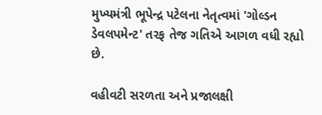મુખ્યમંત્રી ભૂપેન્દ્ર પટેલના નેતૃત્વમાં 'ગોલ્ડન ડેવલપમેન્ટ' તરફ તેજ ગતિએ આગળ વધી રહ્યો છે.

વહીવટી સરળતા અને પ્રજાલક્ષી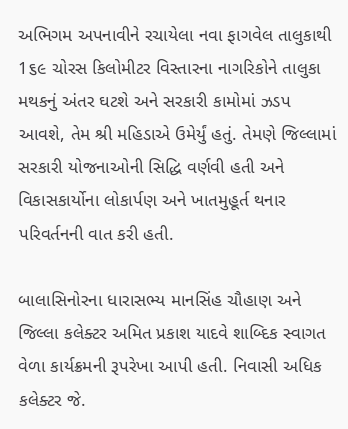અભિગમ અપનાવીને રચાયેલા નવા ફાગવેલ તાલુકાથી 1૬૯ ચોરસ કિલોમીટર વિસ્તારના નાગરિકોને તાલુકા મથકનું અંતર ઘટશે અને સરકારી કામોમાં ઝડપ આવશે, તેમ શ્રી મહિડાએ ઉમેર્યું હતું. તેમણે જિલ્લામાં સરકારી યોજનાઓની સિદ્ધિ વર્ણવી હતી અને વિકાસકાર્યોના લોકાર્પણ અને ખાતમુહૂર્ત થનાર પરિવર્તનની વાત કરી હતી.

બાલાસિનોરના ધારાસભ્ય માનસિંહ ચૌહાણ અને જિલ્લા કલેક્ટર અમિત પ્રકાશ યાદવે શાબ્દિક સ્વાગત વેળા કાર્યક્રમની રૂપરેખા આપી હતી. નિવાસી અધિક કલેક્ટર જે.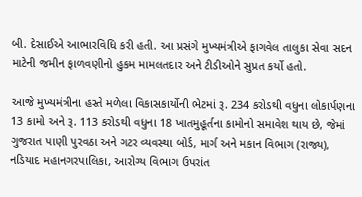બી. દેસાઈએ આભારવિધિ કરી હતી. આ પ્રસંગે મુખ્યમંત્રીએ ફાગવેલ તાલુકા સેવા સદન માટેની જમીન ફાળવણીનો હુકમ મામલતદાર અને ટીડીઓને સુપ્રત કર્યો હતો.

આજે મુખ્યમંત્રીના હસ્તે મળેલા વિકાસકાર્યોની ભેટમાં રૂ. 234 કરોડથી વધુના લોકાર્પણના 13 કામો અને રૂ. 113 કરોડથી વધુના 18 ખાતમુહૂર્તના કામોનો સમાવેશ થાય છે, જેમાં ગુજરાત પાણી પુરવઠા અને ગટર વ્યવસ્થા બોર્ડ, માર્ગ અને મકાન વિભાગ (રાજ્ય), નડિયાદ મહાનગરપાલિકા, આરોગ્ય વિભાગ ઉપરાંત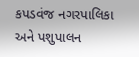કપડવંજ નગરપાલિકા અને પશુપાલન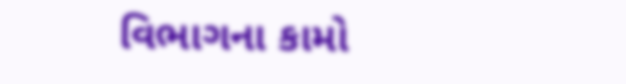વિભાગના કામો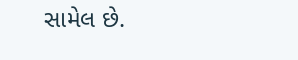સામેલ છે.